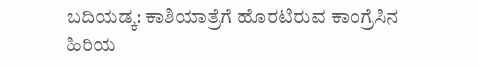ಬದಿಯಡ್ಕ: ಕಾಶಿಯಾತ್ರೆಗೆ ಹೊರಟಿರುವ ಕಾಂಗ್ರೆಸಿನ ಹಿರಿಯ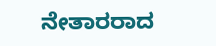ನೇತಾರರಾದ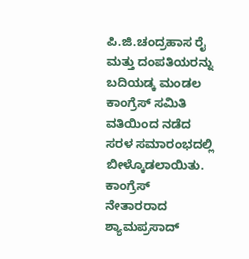ಪಿ.ಜಿ.ಚಂದ್ರಹಾಸ ರೈ ಮತ್ತು ದಂಪತಿಯರನ್ನು ಬದಿಯಡ್ಕ ಮಂಡಲ ಕಾಂಗ್ರೆಸ್ ಸಮಿತಿ ವತಿಯಿಂದ ನಡೆದ ಸರಳ ಸಮಾರಂಭದಲ್ಲಿ ಬೀಳ್ಕೊಡಲಾಯಿತು.
ಕಾಂಗ್ರೆಸ್ ನೇತಾರರಾದ ಶ್ಯಾಮಪ್ರಸಾದ್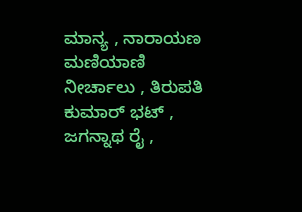ಮಾನ್ಯ , ನಾರಾಯಣ ಮಣಿಯಾಣಿ ನೀರ್ಚಾಲು , ತಿರುಪತಿ ಕುಮಾರ್ ಭಟ್ , ಜಗನ್ನಾಥ ರೈ ,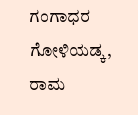ಗಂಗಾಧರ ಗೋಳಿಯಡ್ಕ, ರಾಮ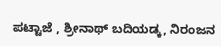ಪಟ್ಟಾಜೆ , ಶ್ರೀನಾಥ್ ಬದಿಯಡ್ಕ, ನಿರಂಜನ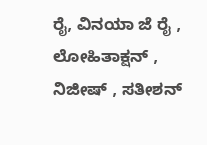ರೈ, ವಿನಯಾ ಜೆ ರೈ , ಲೋಹಿತಾಕ್ಷನ್ , ನಿಜೀಷ್ , ಸತೀಶನ್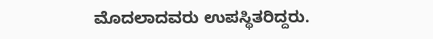ಮೊದಲಾದವರು ಉಪಸ್ಥಿತರಿದ್ದರು.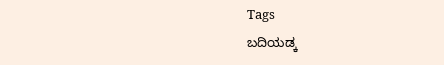Tags
ಬದಿಯಡ್ಕ